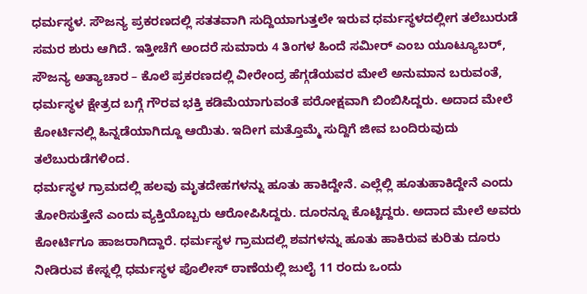ಧರ್ಮಸ್ಥಳ. ಸೌಜನ್ಯ ಪ್ರಕರಣದಲ್ಲಿ ಸತತವಾಗಿ ಸುದ್ದಿಯಾಗುತ್ತಲೇ ಇರುವ ಧರ್ಮಸ್ಥಳದಲ್ಲೀಗ ತಲೆಬುರುಡೆ ಸಮರ ಶುರು ಆಗಿದೆ. ಇತ್ತೀಚೆಗೆ ಅಂದರೆ ಸುಮಾರು 4 ತಿಂಗಳ ಹಿಂದೆ ಸಮೀರ್ ಎಂಬ ಯೂಟ್ಯೂಬರ್, ಸೌಜನ್ಯ ಅತ್ಯಾಚಾರ – ಕೊಲೆ ಪ್ರಕರಣದಲ್ಲಿ ವೀರೇಂದ್ರ ಹೆಗ್ಗಡೆಯವರ ಮೇಲೆ ಅನುಮಾನ ಬರುವಂತೆ, ಧರ್ಮಸ್ಥಳ ಕ್ಷೇತ್ರದ ಬಗ್ಗೆ ಗೌರವ ಭಕ್ತಿ ಕಡಿಮೆಯಾಗುವಂತೆ ಪರೋಕ್ಷವಾಗಿ ಬಿಂಬಿಸಿದ್ದರು. ಅದಾದ ಮೇಲೆ ಕೋರ್ಟಿನಲ್ಲಿ ಹಿನ್ನಡೆಯಾಗಿದ್ದೂ ಆಯಿತು. ಇದೀಗ ಮತ್ತೊಮ್ಮೆ ಸುದ್ದಿಗೆ ಜೀವ ಬಂದಿರುವುದು ತಲೆಬುರುಡೆಗಳಿಂದ.
ಧರ್ಮಸ್ಥಳ ಗ್ರಾಮದಲ್ಲಿ ಹಲವು ಮೃತದೇಹಗಳನ್ನು ಹೂತು ಹಾಕಿದ್ದೇನೆ. ಎಲ್ಲೆಲ್ಲಿ ಹೂತುಹಾಕಿದ್ದೇನೆ ಎಂದು ತೋರಿಸುತ್ತೇನೆ ಎಂದು ವ್ಯಕ್ತಿಯೊಬ್ಬರು ಆರೋಪಿಸಿದ್ದರು. ದೂರನ್ನೂ ಕೊಟ್ಟಿದ್ದರು. ಅದಾದ ಮೇಲೆ ಅವರು ಕೋರ್ಟಿಗೂ ಹಾಜರಾಗಿದ್ದಾರೆ. ಧರ್ಮಸ್ಥಳ ಗ್ರಾಮದಲ್ಲಿ ಶವಗಳನ್ನು ಹೂತು ಹಾಕಿರುವ ಕುರಿತು ದೂರು ನೀಡಿರುವ ಕೇಸ್ನಲ್ಲಿ ಧರ್ಮಸ್ಥಳ ಪೊಲೀಸ್ ಠಾಣೆಯಲ್ಲಿ ಜುಲೈ 11 ರಂದು ಒಂದು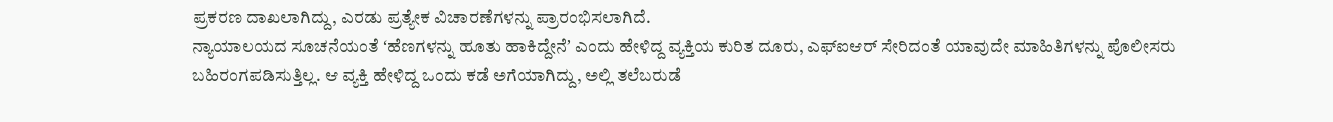ಪ್ರಕರಣ ದಾಖಲಾಗಿದ್ದು, ಎರಡು ಪ್ರತ್ಯೇಕ ವಿಚಾರಣೆಗಳನ್ನು ಪ್ರಾರಂಭಿಸಲಾಗಿದೆ.
ನ್ಯಾಯಾಲಯದ ಸೂಚನೆಯಂತೆ ʻಹೆಣಗಳನ್ನು ಹೂತು ಹಾಕಿದ್ದೇನೆʼ ಎಂದು ಹೇಳಿದ್ದ ವ್ಯಕ್ತಿಯ ಕುರಿತ ದೂರು, ಎಫ್ಐಆರ್ ಸೇರಿದಂತೆ ಯಾವುದೇ ಮಾಹಿತಿಗಳನ್ನು ಪೊಲೀಸರು ಬಹಿರಂಗಪಡಿಸುತ್ತಿಲ್ಲ. ಆ ವ್ಯಕ್ತಿ ಹೇಳಿದ್ದ ಒಂದು ಕಡೆ ಅಗೆಯಾಗಿದ್ದು, ಅಲ್ಲಿ ತಲೆಬರುಡೆ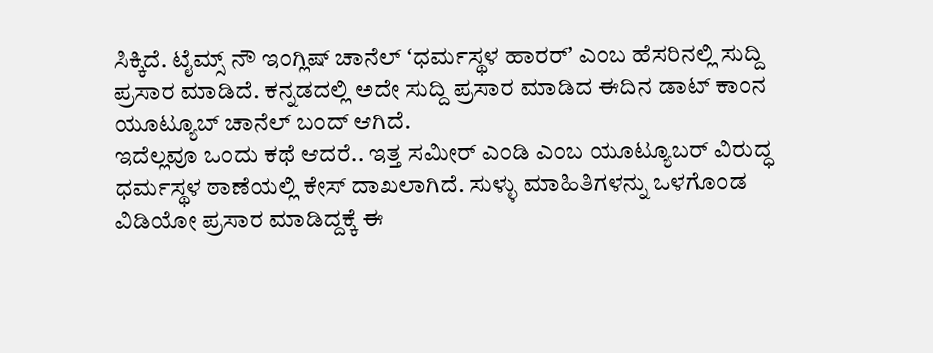ಸಿಕ್ಕಿದೆ. ಟೈಮ್ಸ್ ನೌ ಇಂಗ್ಲಿಷ್ ಚಾನೆಲ್ ʻಧರ್ಮಸ್ಥಳ ಹಾರರ್ʼ ಎಂಬ ಹೆಸರಿನಲ್ಲಿ ಸುದ್ದಿ ಪ್ರಸಾರ ಮಾಡಿದೆ. ಕನ್ನಡದಲ್ಲಿ ಅದೇ ಸುದ್ದಿ ಪ್ರಸಾರ ಮಾಡಿದ ಈದಿನ ಡಾಟ್ ಕಾಂನ ಯೂಟ್ಯೂಬ್ ಚಾನೆಲ್ ಬಂದ್ ಆಗಿದೆ.
ಇದೆಲ್ಲವೂ ಒಂದು ಕಥೆ ಆದರೆ.. ಇತ್ತ ಸಮೀರ್ ಎಂಡಿ ಎಂಬ ಯೂಟ್ಯೂಬರ್ ವಿರುದ್ಧ ಧರ್ಮಸ್ಥಳ ಠಾಣೆಯಲ್ಲಿ ಕೇಸ್ ದಾಖಲಾಗಿದೆ. ಸುಳ್ಳು ಮಾಹಿತಿಗಳನ್ನು ಒಳಗೊಂಡ ವಿಡಿಯೋ ಪ್ರಸಾರ ಮಾಡಿದ್ದಕ್ಕೆ ಈ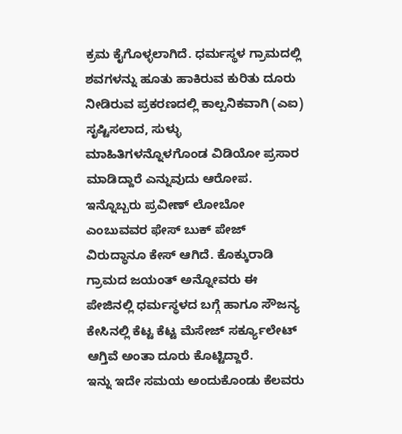ಕ್ರಮ ಕೈಗೊಳ್ಳಲಾಗಿದೆ. ಧರ್ಮಸ್ಥಳ ಗ್ರಾಮದಲ್ಲಿ ಶವಗಳನ್ನು ಹೂತು ಹಾಕಿರುವ ಕುರಿತು ದೂರು ನೀಡಿರುವ ಪ್ರಕರಣದಲ್ಲಿ ಕಾಲ್ಪನಿಕವಾಗಿ (ಎಐ) ಸೃಷ್ಟಿಸಲಾದ, ಸುಳ್ಳು ಮಾಹಿತಿಗಳನ್ನೊಳಗೊಂಡ ವಿಡಿಯೋ ಪ್ರಸಾರ ಮಾಡಿದ್ದಾರೆ ಎನ್ನುವುದು ಆರೋಪ.
ಇನ್ನೊಬ್ಬರು ಪ್ರವೀಣ್ ಲೋಬೋ ಎಂಬುವವರ ಫೇಸ್ ಬುಕ್ ಪೇಜ್ ವಿರುದ್ಧಾನೂ ಕೇಸ್ ಆಗಿದೆ. ಕೊಕ್ಕುರಾಡಿ ಗ್ರಾಮದ ಜಯಂತ್ ಅನ್ನೋವರು ಈ ಪೇಜಿನಲ್ಲಿ ಧರ್ಮಸ್ಥಳದ ಬಗ್ಗೆ ಹಾಗೂ ಸೌಜನ್ಯ ಕೇಸಿನಲ್ಲಿ ಕೆಟ್ಟ ಕೆಟ್ಟ ಮೆಸೇಜ್ ಸರ್ಕ್ಯೂಲೇಟ್ ಆಗ್ತಿವೆ ಅಂತಾ ದೂರು ಕೊಟ್ಟಿದ್ದಾರೆ.
ಇನ್ನು ಇದೇ ಸಮಯ ಅಂದುಕೊಂಡು ಕೆಲವರು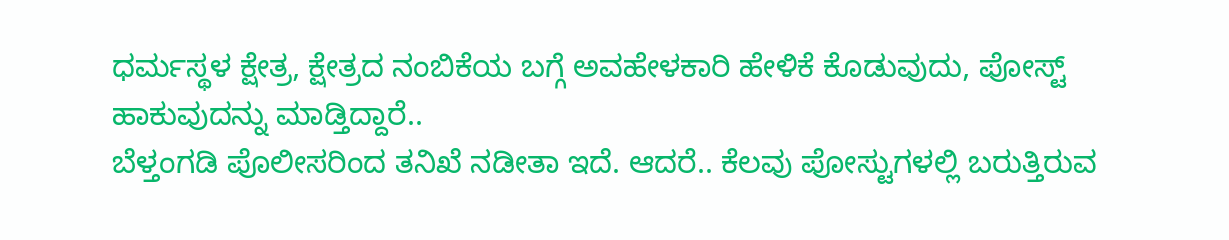ಧರ್ಮಸ್ಥಳ ಕ್ಷೇತ್ರ, ಕ್ಷೇತ್ರದ ನಂಬಿಕೆಯ ಬಗ್ಗೆ ಅವಹೇಳಕಾರಿ ಹೇಳಿಕೆ ಕೊಡುವುದು, ಪೋಸ್ಟ್ ಹಾಕುವುದನ್ನು ಮಾಡ್ತಿದ್ದಾರೆ..
ಬೆಳ್ತಂಗಡಿ ಪೊಲೀಸರಿಂದ ತನಿಖೆ ನಡೀತಾ ಇದೆ. ಆದರೆ.. ಕೆಲವು ಪೋಸ್ಟುಗಳಲ್ಲಿ ಬರುತ್ತಿರುವ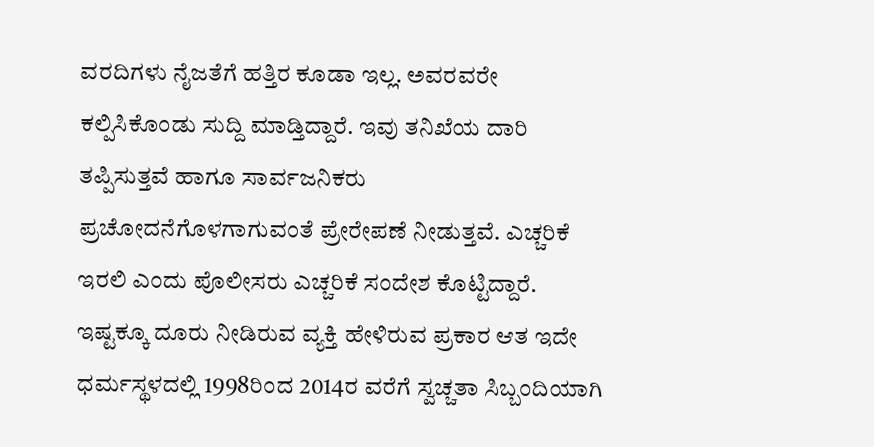ವರದಿಗಳು ನೈಜತೆಗೆ ಹತ್ತಿರ ಕೂಡಾ ಇಲ್ಲ. ಅವರವರೇ ಕಲ್ಪಿಸಿಕೊಂಡು ಸುದ್ದಿ ಮಾಡ್ತಿದ್ದಾರೆ. ಇವು ತನಿಖೆಯ ದಾರಿ ತಪ್ಪಿಸುತ್ತವೆ ಹಾಗೂ ಸಾರ್ವಜನಿಕರು ಪ್ರಚೋದನೆಗೊಳಗಾಗುವಂತೆ ಪ್ರೇರೇಪಣೆ ನೀಡುತ್ತವೆ. ಎಚ್ಚರಿಕೆ ಇರಲಿ ಎಂದು ಪೊಲೀಸರು ಎಚ್ಚರಿಕೆ ಸಂದೇಶ ಕೊಟ್ಟಿದ್ದಾರೆ.
ಇಷ್ಟಕ್ಕೂ ದೂರು ನೀಡಿರುವ ವ್ಯಕ್ತಿ ಹೇಳಿರುವ ಪ್ರಕಾರ ಆತ ಇದೇ ಧರ್ಮಸ್ಥಳದಲ್ಲಿ 1998ರಿಂದ 2014ರ ವರೆಗೆ ಸ್ವಚ್ಚತಾ ಸಿಬ್ಬಂದಿಯಾಗಿ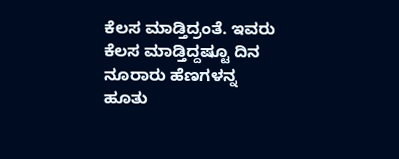ಕೆಲಸ ಮಾಡ್ತಿದ್ರಂತೆ. ಇವರು ಕೆಲಸ ಮಾಡ್ತಿದ್ದಷ್ಟೂ ದಿನ ನೂರಾರು ಹೆಣಗಳನ್ನ ಹೂತು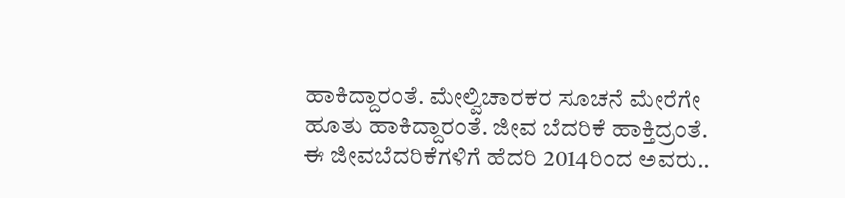ಹಾಕಿದ್ದಾರಂತೆ. ಮೇಲ್ವಿಚಾರಕರ ಸೂಚನೆ ಮೇರೆಗೇ ಹೂತು ಹಾಕಿದ್ದಾರಂತೆ. ಜೀವ ಬೆದರಿಕೆ ಹಾಕ್ತಿದ್ರಂತೆ. ಈ ಜೀವಬೆದರಿಕೆಗಳಿಗೆ ಹೆದರಿ 2014ರಿಂದ ಅವರು..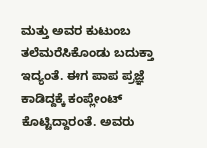ಮತ್ತು ಅವರ ಕುಟುಂಬ ತಲೆಮರೆಸಿಕೊಂಡು ಬದುಕ್ತಾ ಇದ್ಯಂತೆ. ಈಗ ಪಾಪ ಪ್ರಜ್ಞೆ ಕಾಡಿದ್ದಕ್ಕೆ ಕಂಪ್ಲೇಂಟ್ ಕೊಟ್ಟಿದ್ದಾರಂತೆ. ಅವರು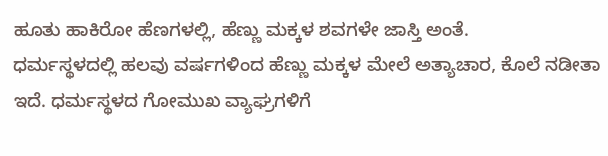ಹೂತು ಹಾಕಿರೋ ಹೆಣಗಳಲ್ಲಿ, ಹೆಣ್ಣು ಮಕ್ಕಳ ಶವಗಳೇ ಜಾಸ್ತಿ ಅಂತೆ.
ಧರ್ಮಸ್ಥಳದಲ್ಲಿ ಹಲವು ವರ್ಷಗಳಿಂದ ಹೆಣ್ಣು ಮಕ್ಕಳ ಮೇಲೆ ಅತ್ಯಾಚಾರ, ಕೊಲೆ ನಡೀತಾ ಇದೆ. ಧರ್ಮಸ್ಥಳದ ಗೋಮುಖ ವ್ಯಾಘ್ರಗಳಿಗೆ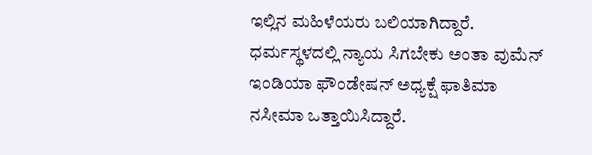ಇಲ್ಲಿನ ಮಹಿಳೆಯರು ಬಲಿಯಾಗಿದ್ದಾರೆ. ಧರ್ಮಸ್ಥಳದಲ್ಲಿ ನ್ಯಾಯ ಸಿಗಬೇಕು ಅಂತಾ ವುಮೆನ್ ಇಂಡಿಯಾ ಫೌಂಡೇಷನ್ ಅಧ್ಯಕ್ಷೆ ಫಾತಿಮಾ ನಸೀಮಾ ಒತ್ತಾಯಿಸಿದ್ದಾರೆ.